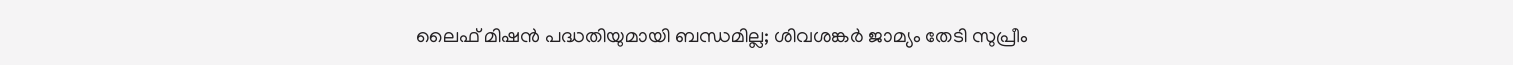ലൈഫ് മിഷന്‍ പദ്ധതിയുമായി ബന്ധമില്ല; ശിവശങ്കര്‍ ജാമ്യം തേടി സുപ്രീം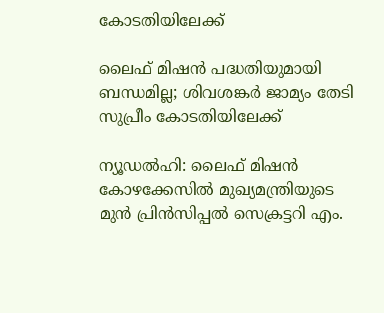കോടതിയിലേക്ക്

ലൈഫ് മിഷന്‍ പദ്ധതിയുമായി ബന്ധമില്ല; ശിവശങ്കര്‍ ജാമ്യം തേടി സുപ്രീം കോടതിയിലേക്ക്

ന്യൂഡല്‍ഹി: ലൈഫ് മിഷന്‍ കോഴക്കേസില്‍ മുഖ്യമന്ത്രിയുടെ മുന്‍ പ്രിന്‍സിപ്പല്‍ സെക്രട്ടറി എം.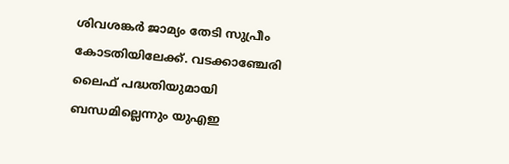ശിവശങ്കര്‍ ജാമ്യം തേടി സുപ്രീം കോടതിയിലേക്ക്. വടക്കാഞ്ചേരി ലൈഫ് പദ്ധതിയുമായി ബന്ധമില്ലെന്നും യുഎഇ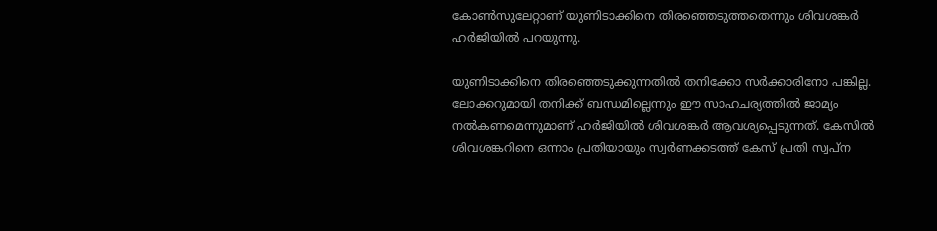കോണ്‍സുലേറ്റാണ് യുണിടാക്കിനെ തിരഞ്ഞെടുത്തതെന്നും ശിവശങ്കര്‍ ഹര്‍ജിയില്‍ പറയുന്നു.

യുണിടാക്കിനെ തിരഞ്ഞെടുക്കുന്നതില്‍ തനിക്കോ സര്‍ക്കാരിനോ പങ്കില്ല. ലോക്കറുമായി തനിക്ക് ബന്ധമില്ലെന്നും ഈ സാഹചര്യത്തില്‍ ജാമ്യം നല്‍കണമെന്നുമാണ് ഹര്‍ജിയില്‍ ശിവശങ്കര്‍ ആവശ്യപ്പെടുന്നത്. കേസില്‍ ശിവശങ്കറിനെ ഒന്നാം പ്രതിയായും സ്വര്‍ണക്കടത്ത് കേസ് പ്രതി സ്വപ്ന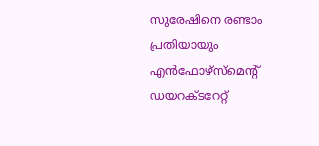സുരേഷിനെ രണ്ടാം പ്രതിയായും എന്‍ഫോഴ്‌സ്മെന്റ് ഡയറക്ടറേറ്റ്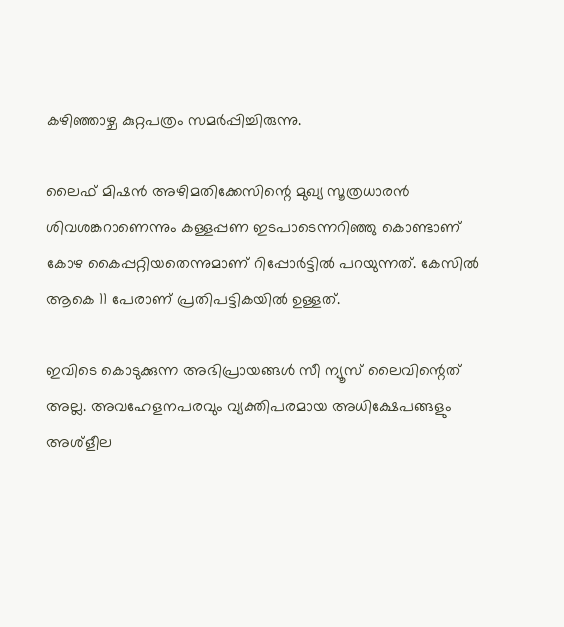കഴിഞ്ഞാഴ്ച കുറ്റപത്രം സമര്‍പ്പിച്ചിരുന്നു.

ലൈഫ് മിഷന്‍ അഴിമതിക്കേസിന്റെ മുഖ്യ സൂത്രധാരന്‍ ശിവശങ്കറാണെന്നും കള്ളപ്പണ ഇടപാടെന്നറിഞ്ഞു കൊണ്ടാണ് കോഴ കൈപ്പറ്റിയതെന്നുമാണ് റിപ്പോര്‍ട്ടില്‍ പറയുന്നത്. കേസില്‍ ആകെ 11 പേരാണ് പ്രതിപട്ടികയില്‍ ഉള്ളത്.

ഇവിടെ കൊടുക്കുന്ന അഭിപ്രായങ്ങള്‍ സീ ന്യൂസ് ലൈവിന്റെത് അല്ല. അവഹേളനപരവും വ്യക്തിപരമായ അധിക്ഷേപങ്ങളും അശ്‌ളീല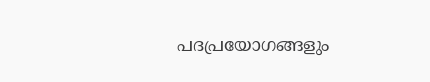പദപ്രയോഗങ്ങളും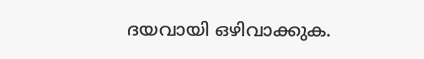ദയവായി ഒഴിവാക്കുക.